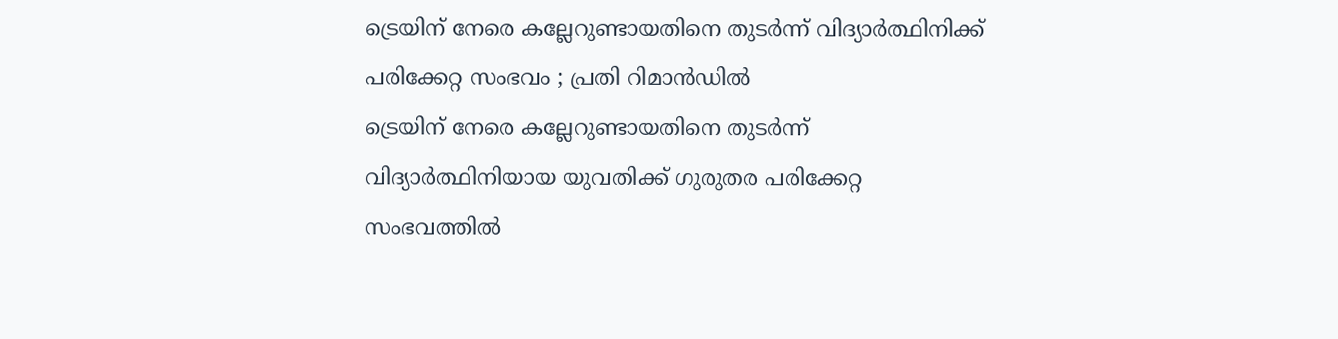ട്രെയിന് നേരെ കല്ലേറുണ്ടായതിനെ തുടർന്ന് വിദ്യാർത്ഥിനിക്ക് പരിക്കേറ്റ സംഭവം ; പ്രതി റിമാൻഡിൽ
ട്രെയിന് നേരെ കല്ലേറുണ്ടായതിനെ തുടർന്ന് വിദ്യാർത്ഥിനിയായ യുവതിക്ക് ഗുരുതര പരിക്കേറ്റ സംഭവത്തിൽ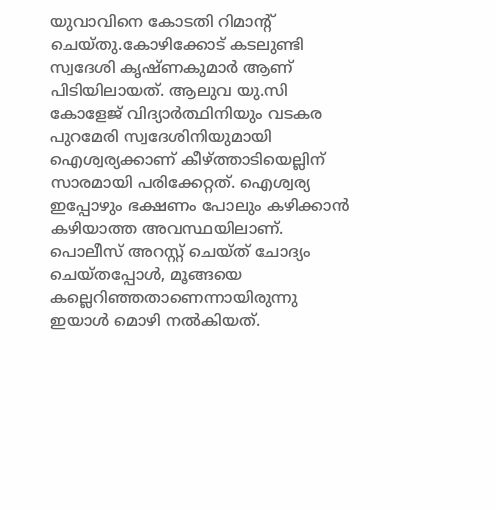യുവാവിനെ കോടതി റിമാന്റ് ചെയ്തു.കോഴിക്കോട് കടലുണ്ടി സ്വദേശി കൃഷ്ണകുമാർ ആണ് പിടിയിലായത്. ആലുവ യു.സി കോളേജ് വിദ്യാർത്ഥിനിയും വടകര പുറമേരി സ്വദേശിനിയുമായി ഐശ്വര്യക്കാണ് കീഴ്ത്താടിയെല്ലിന് സാരമായി പരിക്കേറ്റത്. ഐശ്വര്യ ഇപ്പോഴും ഭക്ഷണം പോലും കഴിക്കാൻ കഴിയാത്ത അവസ്ഥയിലാണ്.
പൊലീസ് അറസ്റ്റ് ചെയ്ത് ചോദ്യം ചെയ്തപ്പോൾ, മൂങ്ങയെ കല്ലെറിഞ്ഞതാണെന്നായിരുന്നു ഇയാൾ മൊഴി നൽകിയത്.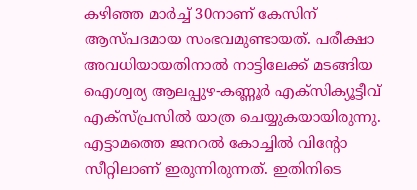കഴിഞ്ഞ മാർച്ച് 30നാണ് കേസിന് ആസ്പദമായ സംഭവമുണ്ടായത്. പരീക്ഷാ അവധിയായതിനാൽ നാട്ടിലേക്ക് മടങ്ങിയ ഐശ്വര്യ ആലപ്പുഴ-കണ്ണൂർ എക്സിക്യൂട്ടീവ് എക്സ്പ്രസിൽ യാത്ര ചെയ്യുകയായിരുന്നു. എട്ടാമത്തെ ജനറൽ കോച്ചിൽ വിന്റോ സീറ്റിലാണ് ഇരുന്നിരുന്നത്. ഇതിനിടെ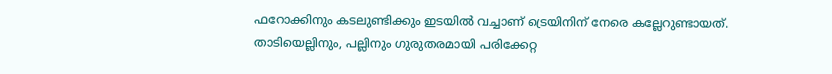ഫറോക്കിനും കടലുണ്ടിക്കും ഇടയിൽ വച്ചാണ് ട്രെയിനിന് നേരെ കല്ലേറുണ്ടായത്.
താടിയെല്ലിനും, പല്ലിനും ഗുരുതരമായി പരിക്കേറ്റ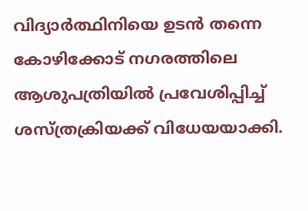വിദ്യാർത്ഥിനിയെ ഉടൻ തന്നെ കോഴിക്കോട് നഗരത്തിലെ ആശുപത്രിയിൽ പ്രവേശിപ്പിച്ച് ശസ്ത്രക്രിയക്ക് വിധേയയാക്കി.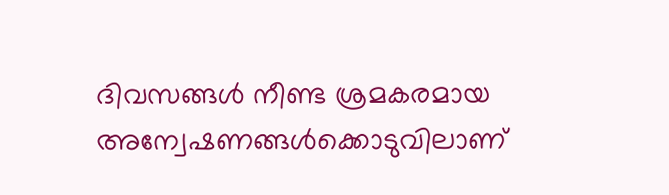ദിവസങ്ങൾ നീണ്ട ശ്രമകരമായ അന്വേഷണങ്ങൾക്കൊടുവിലാണ്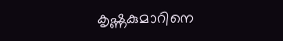കൃഷ്ണകുമാറിനെ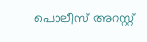പൊലീസ് അറസ്റ്റ്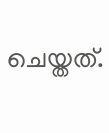ചെയ്തത്.